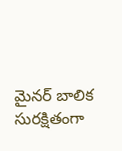మైనర్ బాలిక సురక్షితంగా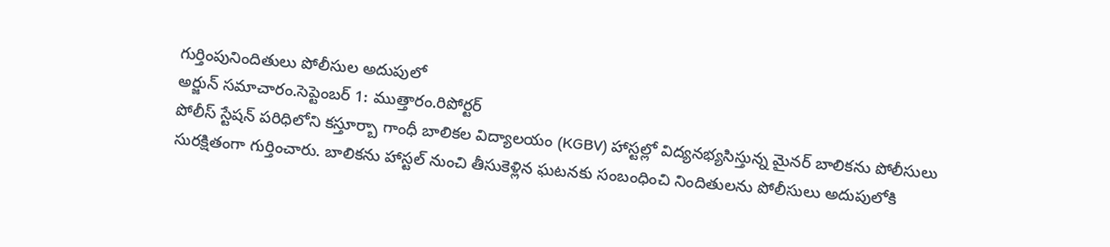గుర్తింపునిందితులు పోలీసుల అదుపులో
అర్జున్ సమాచారం.సెప్టెంబర్ 1: ముత్తారం.రిపోర్టర్
పోలీస్ స్టేషన్ పరిధిలోని కస్తూర్బా గాంధీ బాలికల విద్యాలయం (KGBV) హాస్టల్లో విద్యనభ్యసిస్తున్న మైనర్ బాలికను పోలీసులు సురక్షితంగా గుర్తించారు. బాలికను హాస్టల్ నుంచి తీసుకెళ్లిన ఘటనకు సంబంధించి నిందితులను పోలీసులు అదుపులోకి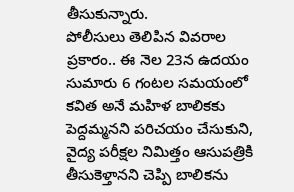తీసుకున్నారు.
పోలీసులు తెలిపిన వివరాల ప్రకారం.. ఈ నెల 23న ఉదయం సుమారు 6 గంటల సమయంలో కవిత అనే మహిళ బాలికకు పెద్దమ్మనని పరిచయం చేసుకుని, వైద్య పరీక్షల నిమిత్తం ఆసుపత్రికి తీసుకెళ్తానని చెప్పి బాలికను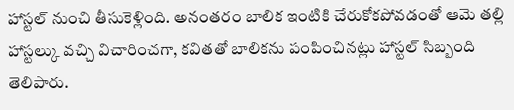హాస్టల్ నుంచి తీసుకెళ్లింది. అనంతరం బాలిక ఇంటికి చేరుకోకపోవడంతో ఆమె తల్లి హాస్టల్కు వచ్చి విచారించగా, కవితతో బాలికను పంపించినట్లు హాస్టల్ సిబ్బంది తెలిపారు.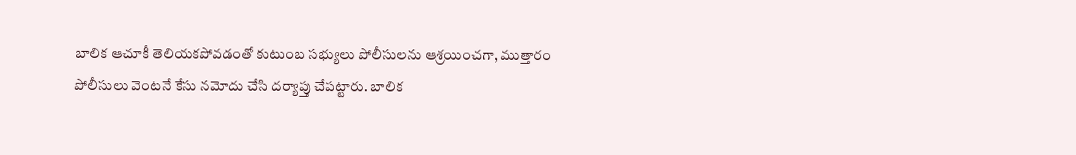బాలిక ఆచూకీ తెలియకపోవడంతో కుటుంబ సభ్యులు పోలీసులను ఆశ్రయించగా, ముత్తారం పోలీసులు వెంటనే కేసు నమోదు చేసి దర్యాప్తు చేపట్టారు. బాలిక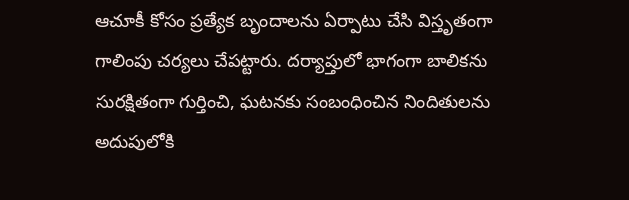ఆచూకీ కోసం ప్రత్యేక బృందాలను ఏర్పాటు చేసి విస్తృతంగా గాలింపు చర్యలు చేపట్టారు. దర్యాప్తులో భాగంగా బాలికను సురక్షితంగా గుర్తించి, ఘటనకు సంబంధించిన నిందితులను అదుపులోకి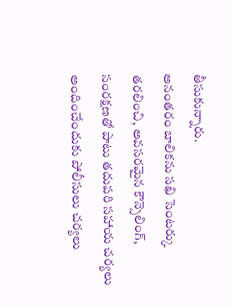తీసుకున్నారు.
అనంతరం బాలికను సఖి సెంటర్కు తరలించి, అవసరమైన కౌన్సెలింగ్, సంరక్షణతో పాటు తదుపరి సహాయ చర్యలు అందించేందుకు పోలీసులు చర్యలు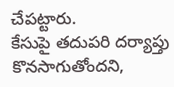చేపట్టారు.
కేసుపై తదుపరి దర్యాప్తు కొనసాగుతోందని,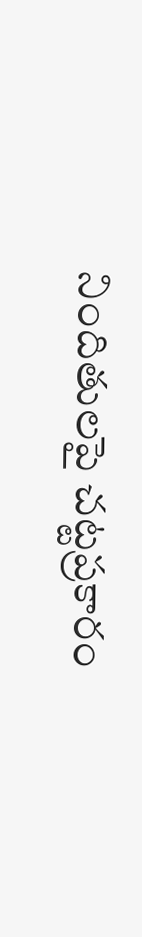నిందితులపై చట్టప్రకారం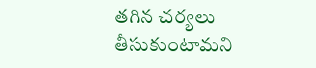తగిన చర్యలు తీసుకుంటామని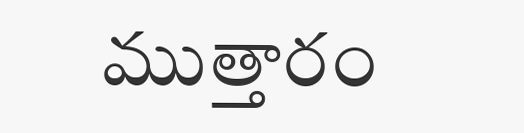ముత్తారం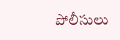పోలీసులు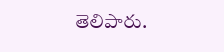తెలిపారు.